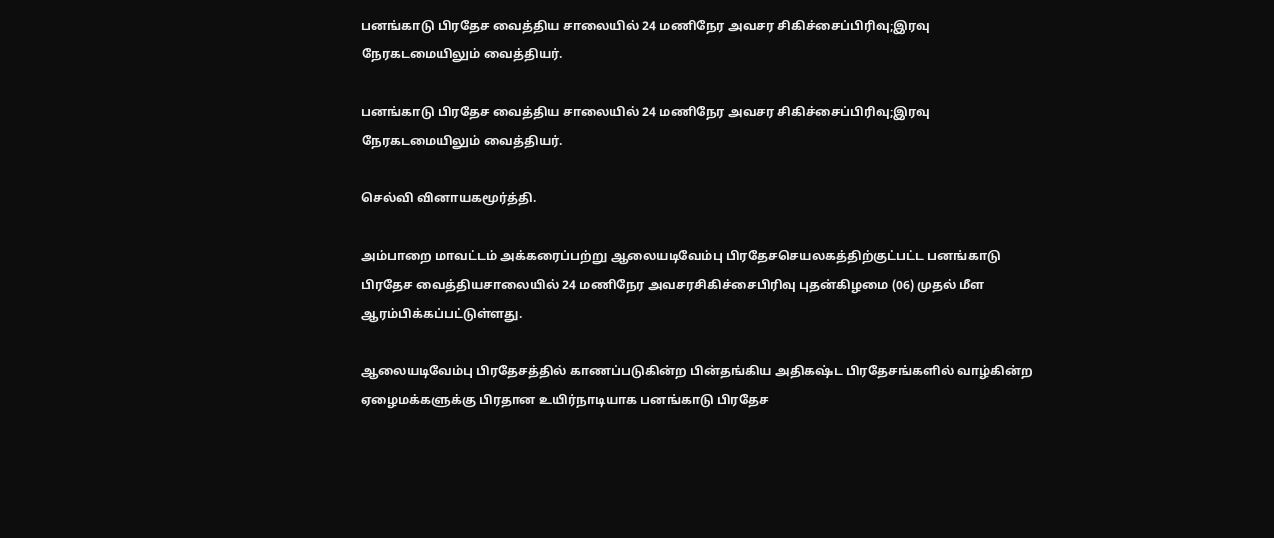பனங்காடு பிரதேச வைத்திய சாலையில் 24 மணிநேர அவசர சிகிச்சைப்பிரிவு;இரவு நேரகடமையிலும் வைத்தியர்.

பனங்காடு பிரதேச வைத்திய சாலையில் 24 மணிநேர அவசர சிகிச்சைப்பிரிவு;இரவு நேரகடமையிலும் வைத்தியர்.

செல்வி வினாயகமூர்த்தி.

அம்பாறை மாவட்டம் அக்கரைப்பற்று ஆலையடிவேம்பு பிரதேசசெயலகத்திற்குட்பட்ட பனங்காடு பிரதேச வைத்தியசாலையில் 24 மணிநேர அவசரசிகிச்சைபிரிவு புதன்கிழமை (06) முதல் மீள ஆரம்பிக்கப்பட்டுள்ளது.

ஆலையடிவேம்பு பிரதேசத்தில் காணப்படுகின்ற பின்தங்கிய அதிகஷ்ட பிரதேசங்களில் வாழ்கின்ற ஏழைமக்களுக்கு பிரதான உயிர்நாடியாக பனங்காடு பிரதேச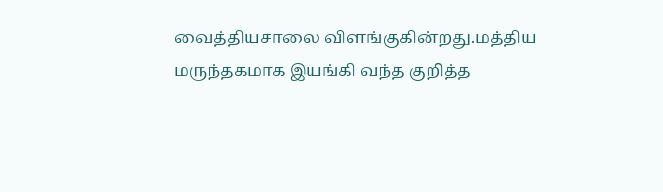வைத்தியசாலை விளங்குகின்றது.மத்திய மருந்தகமாக இயங்கி வந்த குறித்த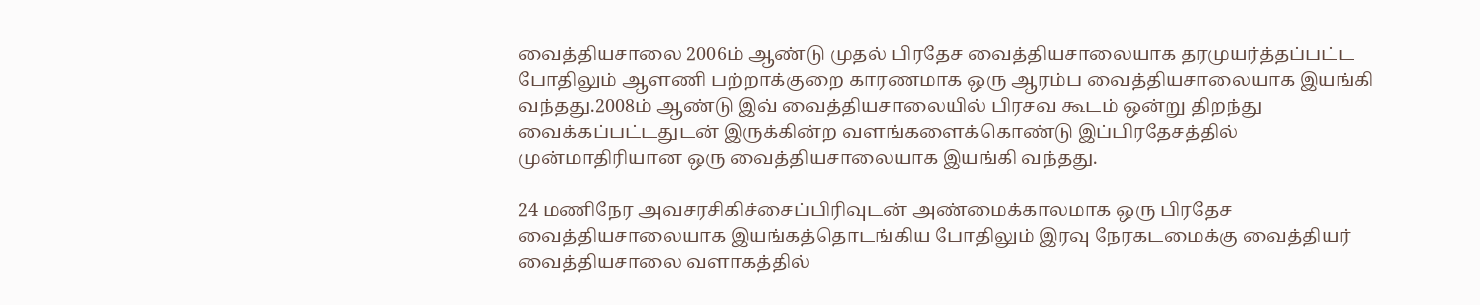வைத்தியசாலை 2006ம் ஆண்டு முதல் பிரதேச வைத்தியசாலையாக தரமுயர்த்தப்பட்ட போதிலும் ஆளணி பற்றாக்குறை காரணமாக ஒரு ஆரம்ப வைத்தியசாலையாக இயங்கி வந்தது.2008ம் ஆண்டு இவ் வைத்தியசாலையில் பிரசவ கூடம் ஒன்று திறந்து வைக்கப்பட்டதுடன் இருக்கின்ற வளங்களைக்கொண்டு இப்பிரதேசத்தில் முன்மாதிரியான ஒரு வைத்தியசாலையாக இயங்கி வந்தது.

24 மணிநேர அவசரசிகிச்சைப்பிரிவுடன் அண்மைக்காலமாக ஒரு பிரதேச வைத்தியசாலையாக இயங்கத்தொடங்கிய போதிலும் இரவு நேரகடமைக்கு வைத்தியர் வைத்தியசாலை வளாகத்தில்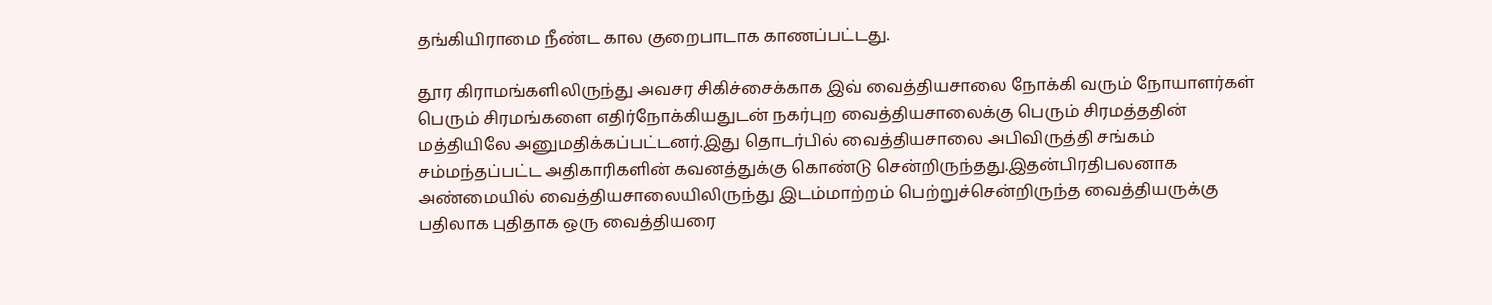தங்கியிராமை நீண்ட கால குறைபாடாக காணப்பட்டது.

தூர கிராமங்களிலிருந்து அவசர சிகிச்சைக்காக இவ் வைத்தியசாலை நோக்கி வரும் நோயாளர்கள் பெரும் சிரமங்களை எதிர்நோக்கியதுடன் நகர்புற வைத்தியசாலைக்கு பெரும் சிரமத்ததின் மத்தியிலே அனுமதிக்கப்பட்டனர்.இது தொடர்பில் வைத்தியசாலை அபிவிருத்தி சங்கம் சம்மந்தப்பட்ட அதிகாரிகளின் கவனத்துக்கு கொண்டு சென்றிருந்தது.இதன்பிரதிபலனாக அண்மையில் வைத்தியசாலையிலிருந்து இடம்மாற்றம் பெற்றுச்சென்றிருந்த வைத்தியருக்கு பதிலாக புதிதாக ஒரு வைத்தியரை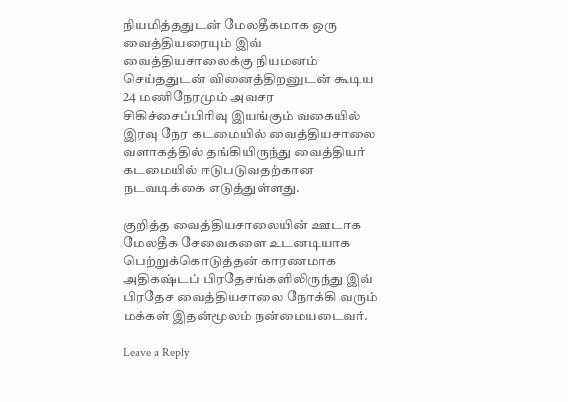நியமித்ததுடன் மேலதீகமாக ஒரு வைத்தியரையும் இவ் வைத்தியசாலைக்கு நியமனம் செய்ததுடன் வினைத்திறனுடன் கூடிய 24 மணிநேரமும் அவசர சிகிச்சைப்பிரிவு இயங்கும் வகையில் இரவு நேர கடமையில் வைத்தியசாலை வளாகத்தில் தங்கியிருந்து வைத்தியர் கடமையில் ஈடுபடுவதற்கான நடவடிக்கை எடுத்துள்ளது.

குறித்த வைத்தியசாலையின் ஊடாக மேலதீக சேவைகளை உடனடியாக பெற்றுக்கொடுத்தன் காரணமாக அதிகஷ்டப் பிரதேசங்களிலிருந்து இவ் பிரதேச வைத்தியசாலை நோக்கி வரும் மக்கள் இதன்மூலம் நன்மையடைவர்.

Leave a Reply